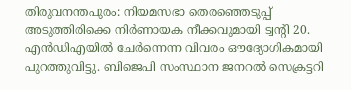തിരുവനന്തപുരം: നിയമസഭാ തെരഞ്ഞെടുപ്പ് അടുത്തിരിക്കെ നിർണായക നീക്കവുമായി ട്വൻ്റി 20. എൻഡിഎയിൽ ചേർന്നെന്ന വിവരം ഔദ്യോഗികമായി പുറത്തുവിട്ടു. ബിജെപി സംസ്ഥാന ജനറൽ സെക്രട്ടറി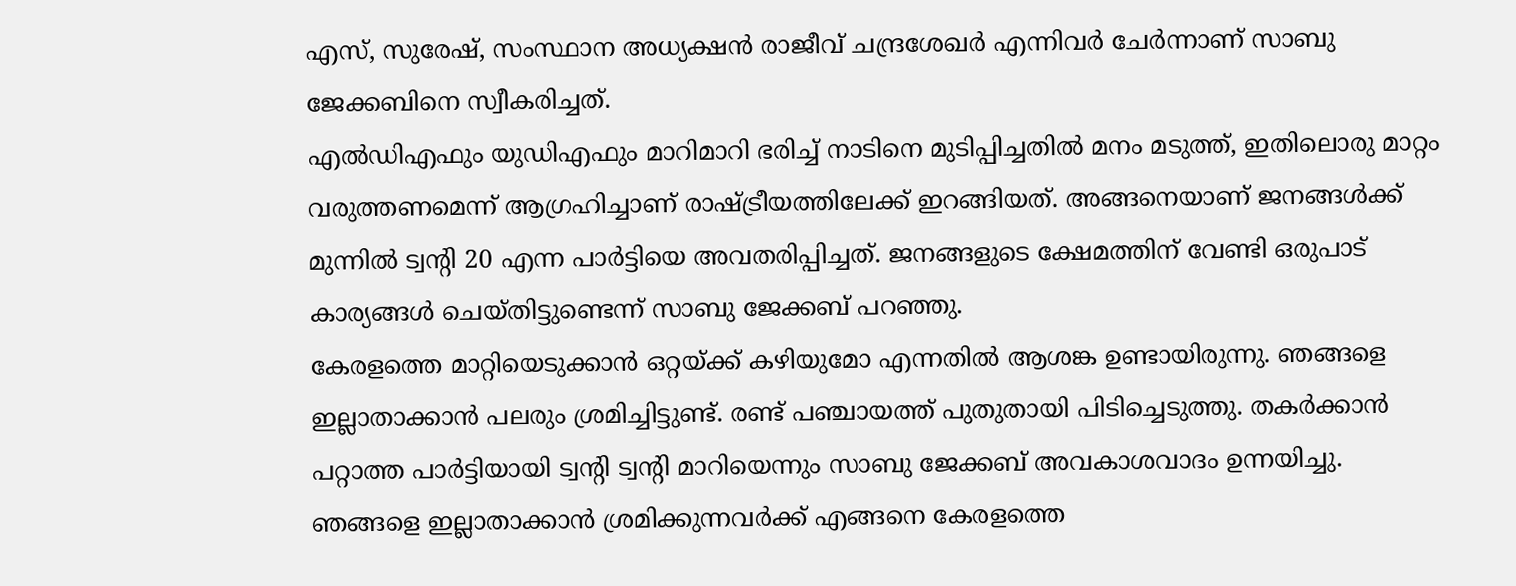എസ്, സുരേഷ്, സംസ്ഥാന അധ്യക്ഷൻ രാജീവ് ചന്ദ്രശേഖർ എന്നിവർ ചേർന്നാണ് സാബു ജേക്കബിനെ സ്വീകരിച്ചത്.
എൽഡിഎഫും യുഡിഎഫും മാറിമാറി ഭരിച്ച് നാടിനെ മുടിപ്പിച്ചതിൽ മനം മടുത്ത്, ഇതിലൊരു മാറ്റം വരുത്തണമെന്ന് ആഗ്രഹിച്ചാണ് രാഷ്ട്രീയത്തിലേക്ക് ഇറങ്ങിയത്. അങ്ങനെയാണ് ജനങ്ങൾക്ക് മുന്നിൽ ട്വൻ്റി 20 എന്ന പാർട്ടിയെ അവതരിപ്പിച്ചത്. ജനങ്ങളുടെ ക്ഷേമത്തിന് വേണ്ടി ഒരുപാട് കാര്യങ്ങൾ ചെയ്തിട്ടുണ്ടെന്ന് സാബു ജേക്കബ് പറഞ്ഞു.
കേരളത്തെ മാറ്റിയെടുക്കാൻ ഒറ്റയ്ക്ക് കഴിയുമോ എന്നതിൽ ആശങ്ക ഉണ്ടായിരുന്നു. ഞങ്ങളെ ഇല്ലാതാക്കാൻ പലരും ശ്രമിച്ചിട്ടുണ്ട്. രണ്ട് പഞ്ചായത്ത് പുതുതായി പിടിച്ചെടുത്തു. തകർക്കാൻ പറ്റാത്ത പാർട്ടിയായി ട്വൻ്റി ട്വൻ്റി മാറിയെന്നും സാബു ജേക്കബ് അവകാശവാദം ഉന്നയിച്ചു.
ഞങ്ങളെ ഇല്ലാതാക്കാൻ ശ്രമിക്കുന്നവർക്ക് എങ്ങനെ കേരളത്തെ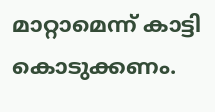മാറ്റാമെന്ന് കാട്ടി കൊടുക്കണം.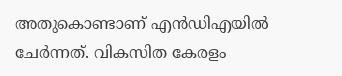അതുകൊണ്ടാണ് എൻഡിഎയിൽ ചേർന്നത്. വികസിത കേരളം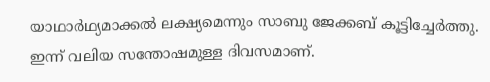യാഥാർഥ്യമാക്കൽ ലക്ഷ്യമെന്നും സാബു ജേക്കബ് കൂട്ടിച്ചേർത്തു.
ഇന്ന് വലിയ സന്തോഷമുള്ള ദിവസമാണ്.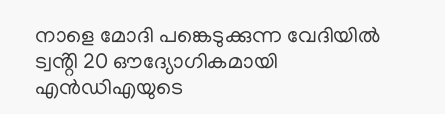നാളെ മോദി പങ്കെടുക്കുന്ന വേദിയിൽ ട്വൻ്റി 20 ഔദ്യോഗികമായി എൻഡിഎയുടെ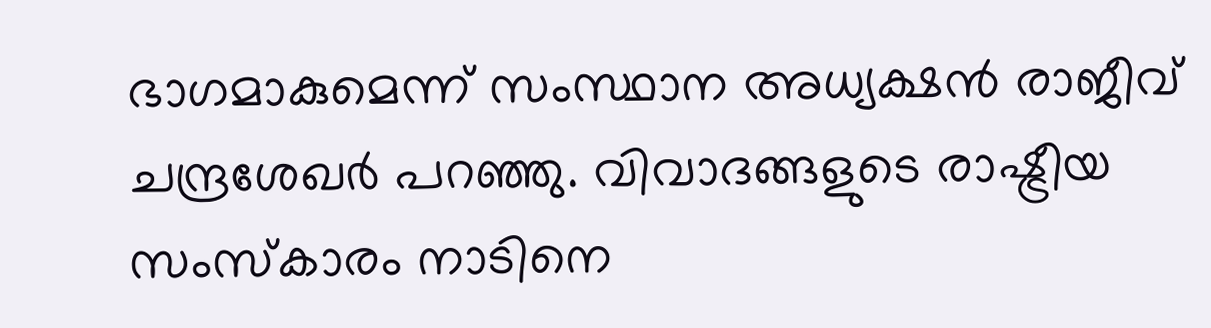ഭാഗമാകുമെന്ന് സംസ്ഥാന അധ്യക്ഷൻ രാജീവ് ചന്ദ്രശേഖർ പറഞ്ഞു. വിവാദങ്ങളുടെ രാഷ്ട്രീയ സംസ്കാരം നാടിനെ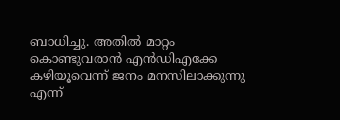ബാധിച്ചു. അതിൽ മാറ്റം കൊണ്ടുവരാൻ എൻഡിഎക്കേ കഴിയൂവെന്ന് ജനം മനസിലാക്കുന്നു എന്ന്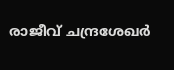രാജീവ് ചന്ദ്രശേഖർ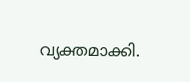വ്യക്തമാക്കി.